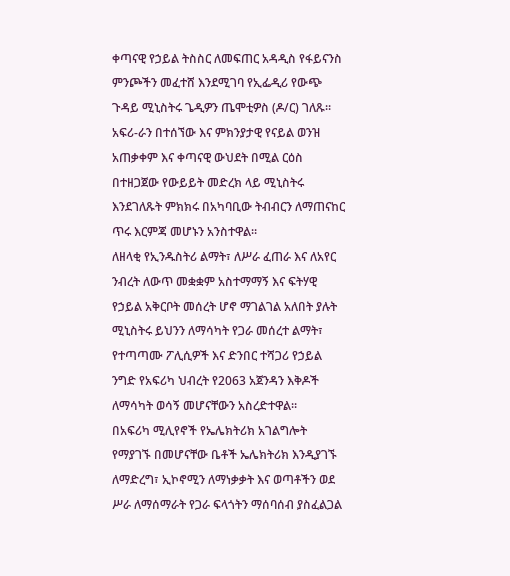ቀጣናዊ የኃይል ትስስር ለመፍጠር አዳዲስ የፋይናንስ ምንጮችን መፈተሸ እንደሚገባ የኢፌዲሪ የውጭ ጉዳይ ሚኒስትሩ ጌዲዎን ጤሞቲዎስ (ዶ/ር) ገለጹ።
አፍሪ-ራን በተሰኘው እና ምክንያታዊ የናይል ወንዝ አጠቃቀም እና ቀጣናዊ ውህደት በሚል ርዕስ በተዘጋጀው የውይይት መድረክ ላይ ሚኒስትሩ እንደገለጹት ምክክሩ በአካባቢው ትብብርን ለማጠናከር ጥሩ እርምጃ መሆኑን አንስተዋል።
ለዘላቂ የኢንዱስትሪ ልማት፣ ለሥራ ፈጠራ እና ለአየር ንብረት ለውጥ መቋቋም አስተማማኝ እና ፍትሃዊ የኃይል አቅርቦት መሰረት ሆኖ ማገልገል አለበት ያሉት ሚኒስትሩ ይህንን ለማሳካት የጋራ መሰረተ ልማት፣ የተጣጣሙ ፖሊሲዎች እና ድንበር ተሻጋሪ የኃይል ንግድ የአፍሪካ ህብረት የ2063 አጀንዳን እቅዶች ለማሳካት ወሳኝ መሆናቸውን አስረድተዋል።
በአፍሪካ ሚሊየኖች የኤሌክትሪክ አገልግሎት የማያገኙ በመሆናቸው ቤቶች ኤሌክትሪክ እንዲያገኙ ለማድረግ፣ ኢኮኖሚን ለማነቃቃት እና ወጣቶችን ወደ ሥራ ለማሰማራት የጋራ ፍላጎትን ማሰባሰብ ያስፈልጋል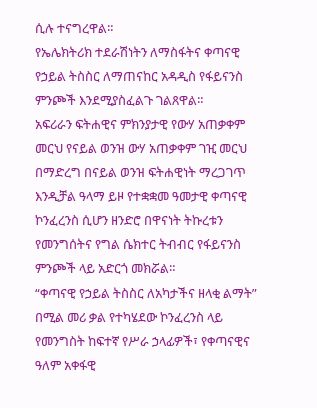ሲሉ ተናግረዋል።
የኤሌክትሪክ ተደራሽነትን ለማስፋትና ቀጣናዊ የኃይል ትስስር ለማጠናከር አዳዲስ የፋይናንስ ምንጮች እንደሚያስፈልጉ ገልጸዋል።
አፍሪራን ፍትሐዊና ምክንያታዊ የውሃ አጠቃቀም መርህ የናይል ወንዝ ውሃ አጠቃቀም ገዢ መርህ በማድረግ በናይል ወንዝ ፍትሐዊነት ማረጋገጥ እንዲቻል ዓላማ ይዞ የተቋቋመ ዓመታዊ ቀጣናዊ ኮንፈረንስ ሲሆን ዘንድሮ በዋናነት ትኩረቱን የመንግሰትና የግል ሴክተር ትብብር የፋይናንስ ምንጮች ላይ አድርጎ መክሯል።
“ቀጣናዊ የኃይል ትስስር ለአካታችና ዘላቂ ልማት” በሚል መሪ ቃል የተካሄደው ኮንፈረንስ ላይ የመንግስት ከፍተኛ የሥራ ኃላፊዎች፣ የቀጣናዊና ዓለም አቀፋዊ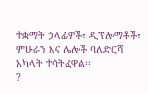ተቋማት ኃላፊዎች፣ ዲፕሎማቶች፣ ምሁራን እና ሌሎች ባለድርሻ አካላት ተሳትፈዋል፡፡
?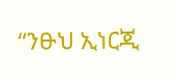“ንፁህ ኢነርጂ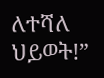ለተሻለ ህይወት!”